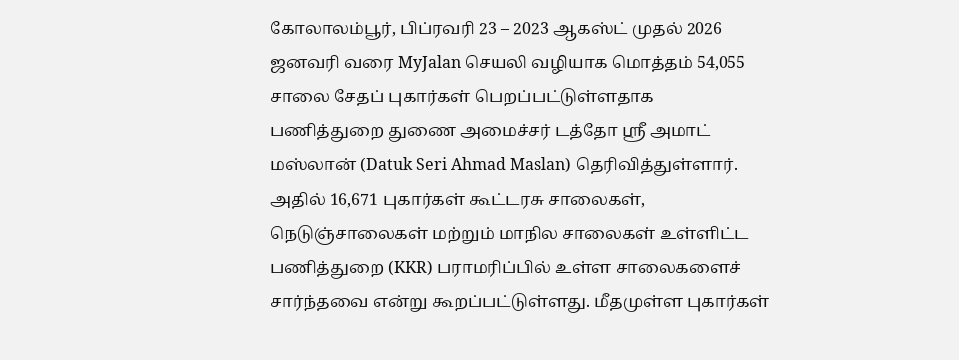கோலாலம்பூர், பிப்ரவரி 23 – 2023 ஆகஸ்ட் முதல் 2026 ஜனவரி வரை MyJalan செயலி வழியாக மொத்தம் 54,055 சாலை சேதப் புகார்கள் பெறப்பட்டுள்ளதாக பணித்துறை துணை அமைச்சர் டத்தோ ஸ்ரீ அமாட் மஸ்லான் (Datuk Seri Ahmad Maslan) தெரிவித்துள்ளார்.
அதில் 16,671 புகார்கள் கூட்டரசு சாலைகள், நெடுஞ்சாலைகள் மற்றும் மாநில சாலைகள் உள்ளிட்ட பணித்துறை (KKR) பராமரிப்பில் உள்ள சாலைகளைச் சார்ந்தவை என்று கூறப்பட்டுள்ளது. மீதமுள்ள புகார்கள்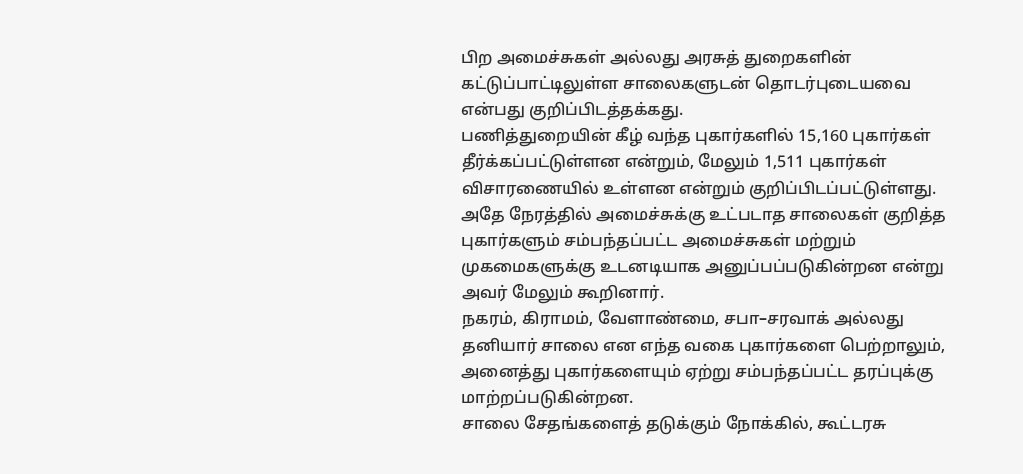பிற அமைச்சுகள் அல்லது அரசுத் துறைகளின் கட்டுப்பாட்டிலுள்ள சாலைகளுடன் தொடர்புடையவை என்பது குறிப்பிடத்தக்கது.
பணித்துறையின் கீழ் வந்த புகார்களில் 15,160 புகார்கள் தீர்க்கப்பட்டுள்ளன என்றும், மேலும் 1,511 புகார்கள் விசாரணையில் உள்ளன என்றும் குறிப்பிடப்பட்டுள்ளது. அதே நேரத்தில் அமைச்சுக்கு உட்படாத சாலைகள் குறித்த புகார்களும் சம்பந்தப்பட்ட அமைச்சுகள் மற்றும் முகமைகளுக்கு உடனடியாக அனுப்பப்படுகின்றன என்று அவர் மேலும் கூறினார்.
நகரம், கிராமம், வேளாண்மை, சபா–சரவாக் அல்லது தனியார் சாலை என எந்த வகை புகார்களை பெற்றாலும், அனைத்து புகார்களையும் ஏற்று சம்பந்தப்பட்ட தரப்புக்கு மாற்றப்படுகின்றன.
சாலை சேதங்களைத் தடுக்கும் நோக்கில், கூட்டரசு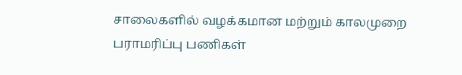சாலைகளில் வழக்கமான மற்றும் காலமுறை பராமரிப்பு பணிகள்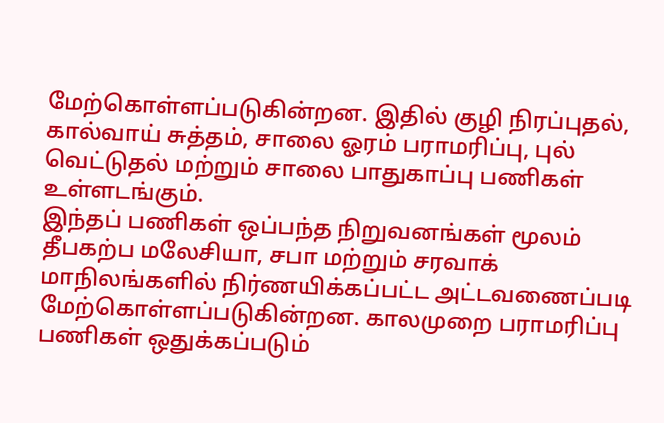மேற்கொள்ளப்படுகின்றன. இதில் குழி நிரப்புதல், கால்வாய் சுத்தம், சாலை ஓரம் பராமரிப்பு, புல் வெட்டுதல் மற்றும் சாலை பாதுகாப்பு பணிகள் உள்ளடங்கும்.
இந்தப் பணிகள் ஒப்பந்த நிறுவனங்கள் மூலம் தீபகற்ப மலேசியா, சபா மற்றும் சரவாக் மாநிலங்களில் நிர்ணயிக்கப்பட்ட அட்டவணைப்படி மேற்கொள்ளப்படுகின்றன. காலமுறை பராமரிப்பு பணிகள் ஒதுக்கப்படும்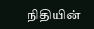நிதியின்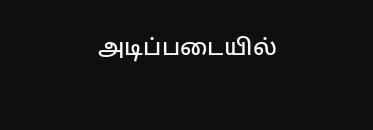அடிப்படையில்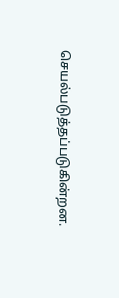செயல்படுத்தப்படுகின்றன.